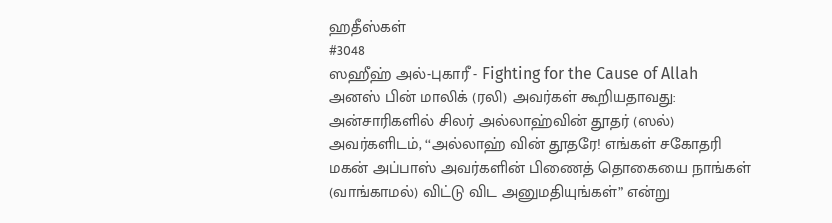ஹதீஸ்கள்
#3048
ஸஹீஹ் அல்-புகாரீ - Fighting for the Cause of Allah
அனஸ் பின் மாலிக் (ரலி) அவர்கள் கூறியதாவது: அன்சாரிகளில் சிலர் அல்லாஹ்வின் தூதர் (ஸல்) அவர்களிடம், ‘‘அல்லாஹ் வின் தூதரே! எங்கள் சகோதரி மகன் அப்பாஸ் அவர்களின் பிணைத் தொகையை நாங்கள் (வாங்காமல்) விட்டு விட அனுமதியுங்கள்” என்று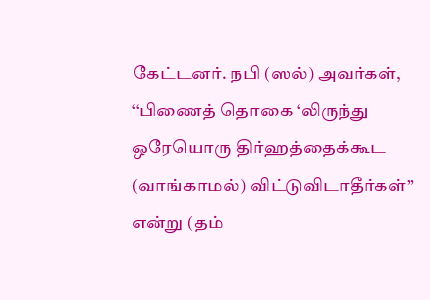கேட்டனர். நபி (ஸல்) அவர்கள், ‘‘பிணைத் தொகை ‘லிருந்து ஒரேயொரு திர்ஹத்தைக்கூட (வாங்காமல்) விட்டுவிடாதீர்கள்” என்று (தம்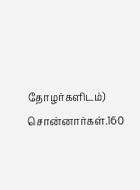தோழர்களிடம்) சொன்னார்கள்.160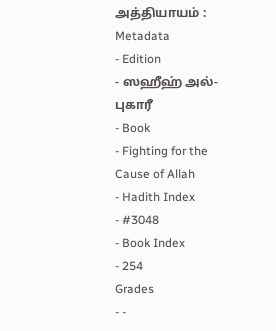அத்தியாயம் :
Metadata
- Edition
- ஸஹீஹ் அல்-புகாரீ
- Book
- Fighting for the Cause of Allah
- Hadith Index
- #3048
- Book Index
- 254
Grades
- -